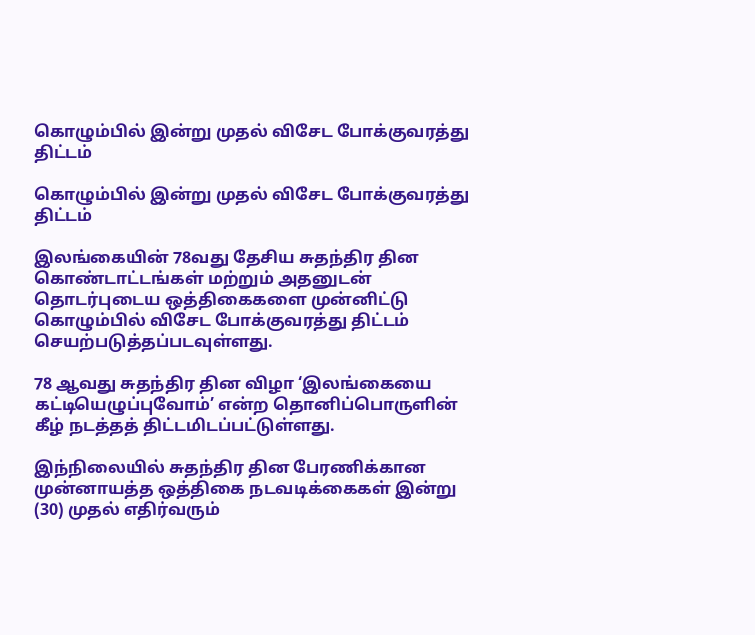கொழும்பில் இன்று முதல் விசேட போக்குவரத்து திட்டம்

கொழும்பில் இன்று முதல் விசேட போக்குவரத்து திட்டம்

இலங்கையின் 78வது தேசிய சுதந்திர தின கொண்டாட்டங்கள் மற்றும் அதனுடன் தொடர்புடைய ஒத்திகைகளை முன்னிட்டு கொழும்பில் விசேட போக்குவரத்து திட்டம் செயற்படுத்தப்படவுள்ளது.

78 ஆவது சுதந்திர தின விழா ‘இலங்கையை கட்டியெழுப்புவோம்’ என்ற தொனிப்பொருளின் கீழ் நடத்தத் திட்டமிடப்பட்டுள்ளது.

இந்நிலையில் சுதந்திர தின பேரணிக்கான முன்னாயத்த ஒத்திகை நடவடிக்கைகள் இன்று (30) முதல் எதிர்வரும்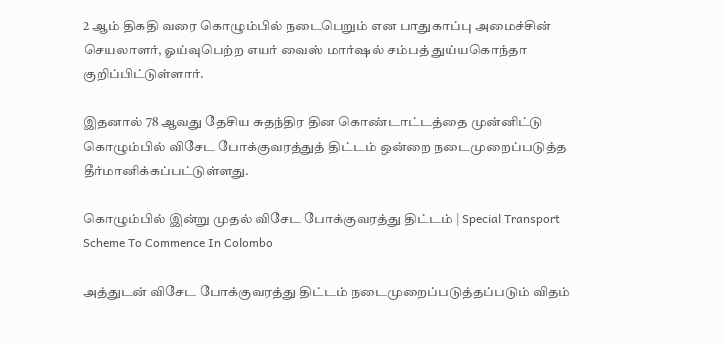2 ஆம் திகதி வரை கொழும்பில் நடைபெறும் என பாதுகாப்பு அமைச்சின் செயலாளர், ஓய்வுபெற்ற எயர் வைஸ் மார்ஷல் சம்பத் துய்யகொந்தா குறிப்பிட்டுள்ளார்.

இதனால் 78 ஆவது தேசிய சுதந்திர தின கொண்டாட்டத்தை முன்னிட்டு கொழும்பில் விசேட போக்குவரத்துத் திட்டம் ஒன்றை நடைமுறைப்படுத்த தீர்மானிக்கப்பட்டுள்ளது.

கொழும்பில் இன்று முதல் விசேட போக்குவரத்து திட்டம் | Special Transport Scheme To Commence In Colombo

அத்துடன் விசேட போக்குவரத்து திட்டம் நடைமுறைப்படுத்தப்படும் விதம்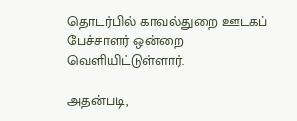தொடர்பில் காவல்துறை ஊடகப் பேச்சாளர் ஒன்றை வெளியிட்டுள்ளார்.

அதன்படி,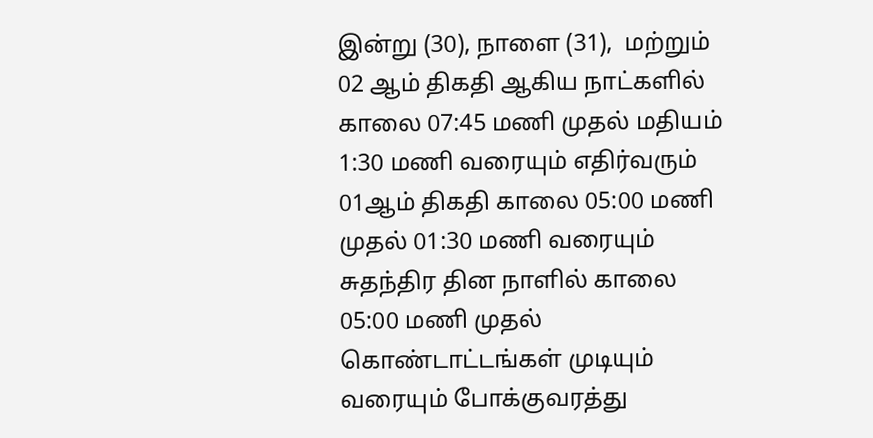இன்று (30), நாளை (31),  மற்றும் 02 ஆம் திகதி ஆகிய நாட்களில் காலை 07:45 மணி முதல் மதியம் 1:30 மணி வரையும் எதிர்வரும் 01ஆம் திகதி காலை 05:00 மணி முதல் 01:30 மணி வரையும் சுதந்திர தின நாளில் காலை 05:00 மணி முதல் கொண்டாட்டங்கள் முடியும் வரையும் போக்குவரத்து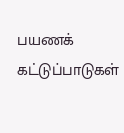பயணக் கட்டுப்பாடுகள்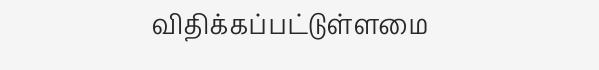விதிக்கப்பட்டுள்ளமை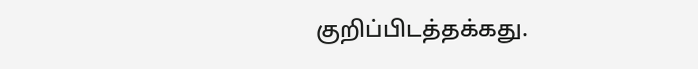குறிப்பிடத்தக்கது.